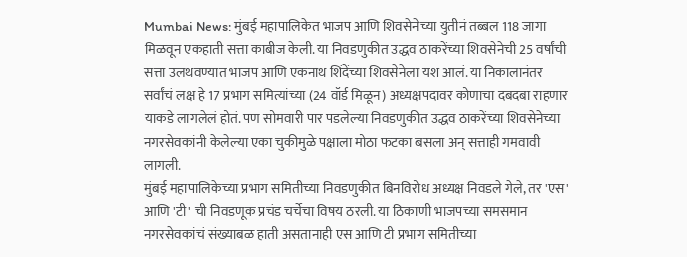Mumbai News: मुंबई महापालिकेत भाजप आणि शिवसेनेच्या युतीनं तब्बल 118 जागा मिळवून एकहाती सत्ता काबीज केली. या निवडणुकीत उद्धव ठाकरेंच्या शिवसेनेची 25 वर्षांची सत्ता उलथवण्यात भाजप आणि एकनाथ शिंदेंच्या शिवसेनेला यश आलं. या निकालानंतर सर्वांचं लक्ष हे 17 प्रभाग समित्यांच्या (24 वॉर्ड मिळून) अध्यक्षपदावर कोणाचा दबदबा राहणार याकडे लागलेलं होतं. पण सोमवारी पार पडलेल्या निवडणुकीत उद्धव ठाकरेंच्या शिवसेनेच्या नगरसेवकांनी केलेल्या एका चुकीमुळे पक्षाला मोठा फटका बसला अन् सत्ताही गमवावी लागली.
मुंबई महापालिकेच्या प्रभाग समितीच्या निवडणुकीत बिनविरोध अध्यक्ष निवडले गेले, तर 'एस' आणि 'टी' ची निवडणूक प्रचंड चर्चेचा विषय ठरली. या ठिकाणी भाजपच्या समसमान नगरसेवकांचं संख्याबळ हाती असतानाही एस आणि टी प्रभाग समितीच्या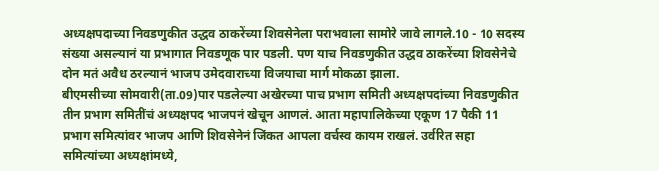अध्यक्षपदाच्या निवडणुकीत उद्धव ठाकरेंच्या शिवसेनेला पराभवाला सामोरे जावे लागले.10 - 10 सदस्य संख्या असल्यानं या प्रभागात निवडणूक पार पडली. पण याच निवडणुकीत उद्धव ठाकरेंच्या शिवसेनेचे दोन मतं अवैध ठरल्यानं भाजप उमेदवाराच्या विजयाचा मार्ग मोकळा झाला.
बीएमसीच्या सोमवारी(ता.09)पार पडलेल्या अखेरच्या पाच प्रभाग समिती अध्यक्षपदांच्या निवडणुकीत तीन प्रभाग समितींचं अध्यक्षपद भाजपनं खेचून आणलं. आता महापालिकेच्या एकूण 17 पैकी 11 प्रभाग समित्यांवर भाजप आणि शिवसेनेनं जिंकत आपला वर्चस्व कायम राखलं. उर्वरित सहा समित्यांच्या अध्यक्षांमध्ये,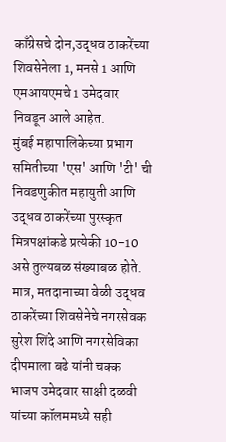काँग्रेसचे दोन,उद्धव ठाकरेंच्या शिवसेनेला 1, मनसे 1 आणि एमआयएमचे 1 उमेदवार निवडून आले आहेत.
मुंबई महापालिकेच्या प्रभाग समितीच्या 'एस' आणि 'टी' ची निवडणुकीत महायुती आणि उद्धव ठाकरेंच्या पुरस्कृत मित्रपक्षांकडे प्रत्येकी 10-10 असे तुल्यबळ संख्याबळ होते. मात्र, मतदानाच्या वेळी उद्धव ठाकरेंच्या शिवसेनेचे नगरसेवक सुरेश शिंदे आणि नगरसेविका दीपमाला बढे यांनी चक्क भाजप उमेदवार साक्षी दळवी यांच्या कॉलममध्ये सही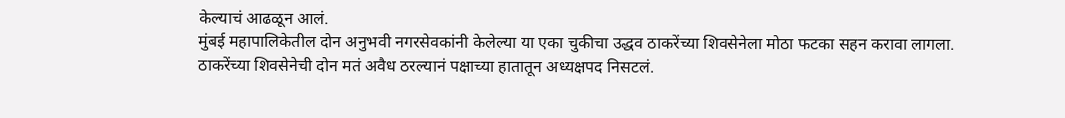केल्याचं आढळून आलं.
मुंबई महापालिकेतील दोन अनुभवी नगरसेवकांनी केलेल्या या एका चुकीचा उद्धव ठाकरेंच्या शिवसेनेला मोठा फटका सहन करावा लागला. ठाकरेंच्या शिवसेनेची दोन मतं अवैध ठरल्यानं पक्षाच्या हातातून अध्यक्षपद निसटलं.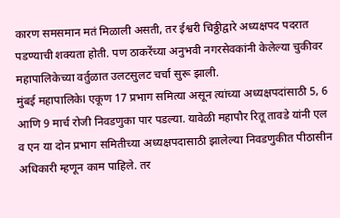कारण समसमान मतं मिळाली असती, तर ईश्वरी चिठ्ठीद्वारे अध्यक्षपद पदरात पडण्याची शक्यता होती. पण ठाकरेंच्या अनुभवी नगरसेवकांनी केलेल्या चुकीवर महापालिकेच्या वर्तुळात उलटसुलट चर्चा सुरू झाली.
मुंबई महापालिकेl एकूण 17 प्रभाग समित्या असून त्यांच्या अध्यक्षपदांसाठी 5, 6 आणि 9 मार्च रोजी निवडणुका पार पडल्या. यावेळी महापौर रितू तावडे यांनी एल व एन या दोन प्रभाग समितीच्या अध्यक्षपदासाठी झालेल्या निवडणुकीत पीठासीन अधिकारी म्हणून काम पाहिले. तर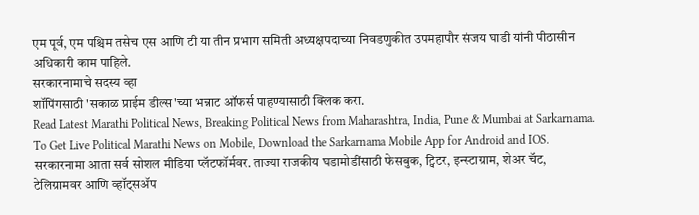एम पूर्व, एम पश्चिम तसेच एस आणि टी या तीन प्रभाग समिती अध्यक्षपदाच्या निवडणुकीत उपमहापौर संजय घाडी यांनी पीठासीन अधिकारी काम पाहिले.
सरकारनामाचे सदस्य व्हा
शॉपिंगसाठी 'सकाळ प्राईम डील्स'च्या भन्नाट ऑफर्स पाहण्यासाठी क्लिक करा.
Read Latest Marathi Political News, Breaking Political News from Maharashtra, India, Pune & Mumbai at Sarkarnama. To Get Live Political Marathi News on Mobile, Download the Sarkarnama Mobile App for Android and IOS. सरकारनामा आता सर्व सोशल मीडिया प्लॅटफॉर्मवर. ताज्या राजकीय घडामोडींसाठी फेसबुक, ट्विटर, इन्स्टाग्राम, शेअर चॅट, टेलिग्रामवर आणि व्हॉट्सॲप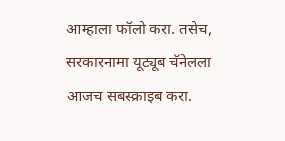आम्हाला फॉलो करा. तसेच, सरकारनामा यूट्यूब चॅनेलला आजच सबस्क्राइब करा.